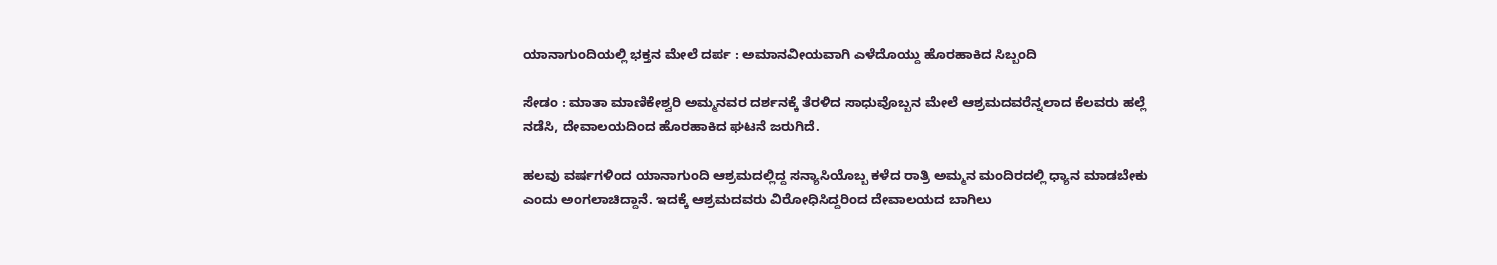ಯಾನಾಗುಂದಿಯಲ್ಲಿ ಭಕ್ತನ ಮೇಲೆ ದರ್ಪ : ಅಮಾನವೀಯವಾಗಿ ಎಳೆದೊಯ್ದು ಹೊರಹಾಕಿದ ಸಿಬ್ಬಂದಿ

ಸೇಡಂ : ಮಾತಾ ಮಾಣಿಕೇಶ್ವರಿ ಅಮ್ಮನವರ ದರ್ಶನಕ್ಕೆ ತೆರಳಿದ ಸಾಧುವೊಬ್ಬನ ಮೇಲೆ ಆಶ್ರಮದವರೆನ್ನಲಾದ ಕೆಲವರು ಹಲ್ಲೆ ನಡೆಸಿ, ದೇವಾಲಯದಿಂದ ಹೊರಹಾಕಿದ ಘಟನೆ ಜರುಗಿದೆ.

ಹಲವು ವರ್ಷಗಳಿಂದ ಯಾನಾಗುಂದಿ ಆಶ್ರಮದಲ್ಲಿದ್ದ ಸನ್ಯಾಸಿಯೊಬ್ಬ ಕಳೆದ ರಾತ್ರಿ ಅಮ್ಮನ ಮಂದಿರದಲ್ಲಿ ಧ್ಯಾನ ಮಾಡಬೇಕು ಎಂದು ಅಂಗಲಾಚಿದ್ದಾನೆ. ಇದಕ್ಕೆ ಆಶ್ರಮದವರು ವಿರೋಧಿಸಿದ್ದರಿಂದ ದೇವಾಲಯದ ಬಾಗಿಲು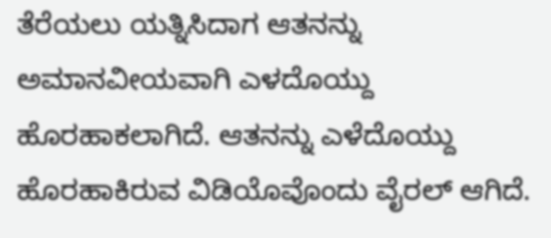ತೆರೆಯಲು ಯತ್ನಿಸಿದಾಗ ಆತನನ್ನು ಅಮಾನವೀಯವಾಗಿ ಎಳದೊಯ್ದು ಹೊರಹಾಕಲಾಗಿದೆ. ಆತನನ್ನು ಎಳೆದೊಯ್ದು ಹೊರಹಾಕಿರುವ ವಿಡಿಯೊವೊಂದು ವೈರಲ್ ಆಗಿದೆ.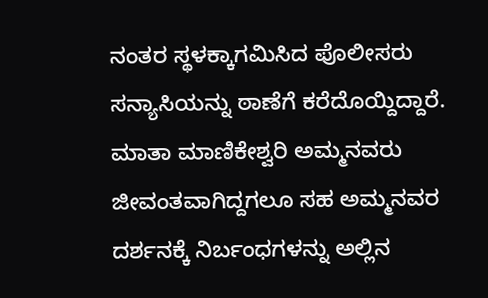ನಂತರ ಸ್ಥಳಕ್ಕಾಗಮಿಸಿದ ಪೊಲೀಸರು ಸನ್ಯಾಸಿಯನ್ನು ಠಾಣೆಗೆ ಕರೆದೊಯ್ದಿದ್ದಾರೆ. ಮಾತಾ ಮಾಣಿಕೇಶ್ವರಿ ಅಮ್ಮನವರು ಜೀವಂತವಾಗಿದ್ದಗಲೂ ಸಹ ಅಮ್ಮನವರ ದರ್ಶನಕ್ಕೆ ನಿರ್ಬಂಧಗಳನ್ನು ಅಲ್ಲಿನ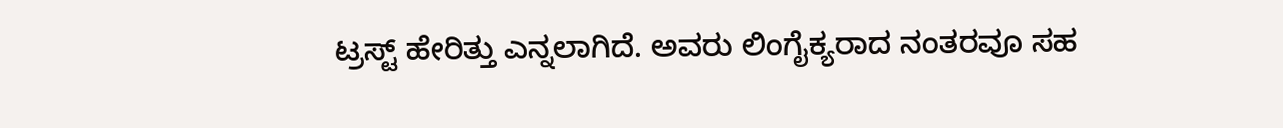ಟ್ರಸ್ಟ್ ಹೇರಿತ್ತು ಎನ್ನಲಾಗಿದೆ. ಅವರು ಲಿಂಗೈಕ್ಯರಾದ ನಂತರವೂ ಸಹ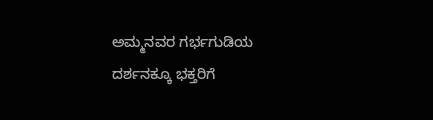ಅಮ್ಮನವರ ಗರ್ಭಗುಡಿಯ ದರ್ಶನಕ್ಕೂ ಭಕ್ತರಿಗೆ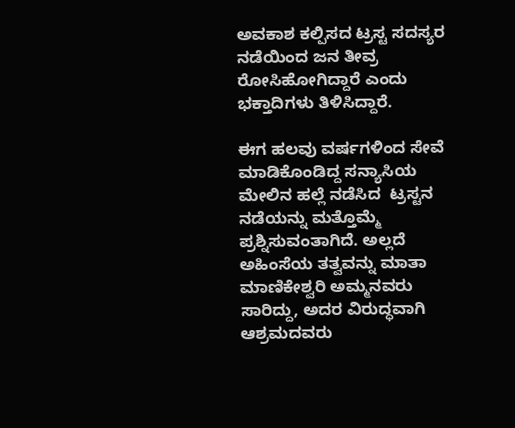ಅವಕಾಶ ಕಲ್ಪಿಸದ ಟ್ರಸ್ಟ ಸದಸ್ಯರ ನಡೆಯಿಂದ ಜನ ತೀವ್ರ ರೋಸಿಹೋಗಿದ್ದಾರೆ ಎಂದು ಭಕ್ತಾದಿಗಳು ತಿಳಿಸಿದ್ದಾರೆ.

ಈಗ ಹಲವು ವರ್ಷಗಳಿಂದ ಸೇವೆ ಮಾಡಿಕೊಂಡಿದ್ದ ಸನ್ಯಾಸಿಯ ಮೇಲಿನ ಹಲ್ಲೆ ನಡೆಸಿದ  ಟ್ರಸ್ಟನ ನಡೆಯನ್ನು ಮತ್ತೊಮ್ಮೆ ಪ್ರಶ್ನಿಸುವಂತಾಗಿದೆ. ಅಲ್ಲದೆ ಅಹಿಂಸೆಯ ತತ್ವವನ್ನು ಮಾತಾ ಮಾಣಿಕೇಶ್ವರಿ ಅಮ್ಮನವರು ಸಾರಿದ್ದು, ಅದರ ವಿರುದ್ಧವಾಗಿ ಆಶ್ರಮದವರು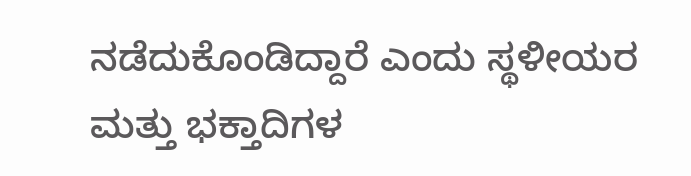ನಡೆದುಕೊಂಡಿದ್ದಾರೆ ಎಂದು ಸ್ಥಳೀಯರ ಮತ್ತು ಭಕ್ತಾದಿಗಳ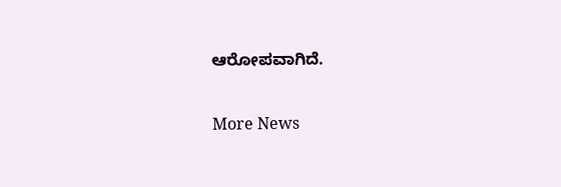ಆರೋಪವಾಗಿದೆ.

More News